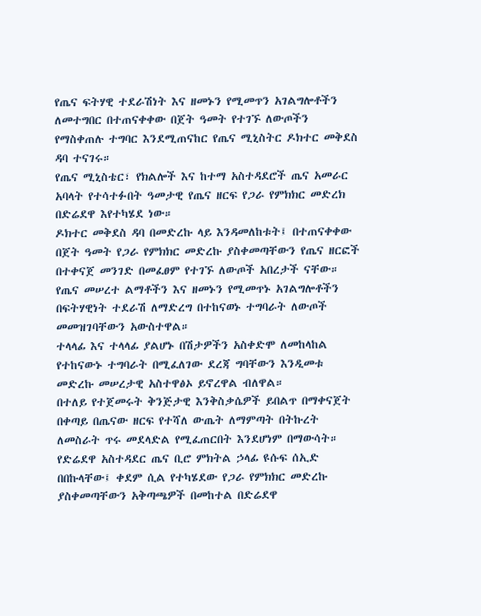የጤና ፍትሃዊ ተደራሽነት እና ዘመኑን የሚመጥን አገልግሎቶችን ለመተግበር በተጠናቀቀው በጀት ዓመት የተገኙ ለውጦችን የማስቀጠሉ ተግባር እንደሚጠናከር የጤና ሚኒስትር ዶክተር መቅደስ ዳባ ተናገሩ።
የጤና ሚኒስቴር፣ የክልሎች እና ከተማ አስተዳደሮች ጤና አመራር አባላት የተሳተፉበት ዓመታዊ የጤና ዘርፍ የጋራ የምክክር መድረክ በድሬደዋ እየተካሄደ ነው።
ዶክተር መቅደስ ዳባ በመድረኩ ላይ እንዳመለከቱት፤ በተጠናቀቀው በጀት ዓመት የጋራ የምክክር መድረኩ ያስቀመጣቸውን የጤና ዘርፎች በተቀናጀ መንገድ በመፈፀም የተገኙ ለውጦች አበረታች ናቸው።
የጤና መሠረተ ልማቶችን እና ዘመኑን የሚመጥኑ አገልግሎቶችን በፍትሃዊነት ተደራሽ ለማድረግ በተከናወኑ ተግባራት ለውጦች መመዝገባቸውን አውስተዋል።
ተላላፊ እና ተላላፊ ያልሆኑ በሽታዎችን አስቀድሞ ለመከላከል የተከናውኑ ተግባራት በሚፈለገው ደረጃ ግባቸውን እንዲመቱ መድረኩ መሠረታዊ አስተዋፅኦ ይኖረዋል ብለዋል።
በተለይ የተጀመሩት ቅንጅታዊ እንቅስቃሴዎች ይበልጥ በማቀናጀት በቀጣይ በጤናው ዘርፍ የተሻለ ውጤት ለማምጣት በትኩረት ለመስራት ጥሩ መደላድል የሚፈጠርበት እንደሆነም በማውሳት።
የድሬደዋ አስተዳደር ጤና ቢሮ ምክትል ኃላፊ ዩሱፍ ሰኢድ በበኩላቸው፤ ቀደም ሲል የተካሄደው የጋራ የምክክር መድረኩ ያስቀመጣቸውን አቅጣጫዎች በመከተል በድሬደዋ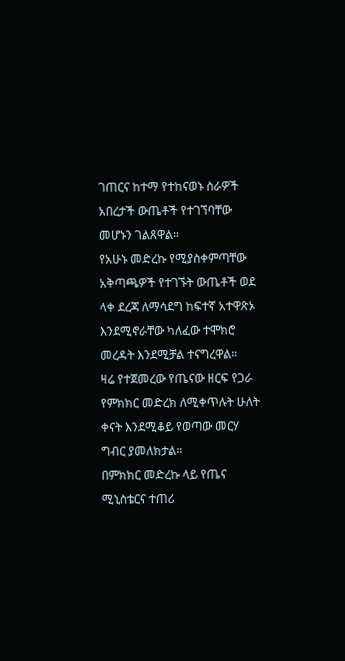ገጠርና ከተማ የተከናወኑ ስራዎች አበረታች ውጤቶች የተገኘባቸው መሆኑን ገልጸዋል።
የአሁኑ መድረኩ የሚያስቀምጣቸው አቅጣጫዎች የተገኙት ውጤቶች ወደ ላቀ ደረጃ ለማሳደግ ከፍተኛ አተዋጽኦ እንደሚኖራቸው ካለፈው ተሞክሮ መረዳት እንደሚቻል ተናግረዋል።
ዛሬ የተጀመረው የጤናው ዘርፍ የጋራ የምክክር መድረክ ለሚቀጥሉት ሁለት ቀናት እንደሚቆይ የወጣው መርሃ ግብር ያመለክታል።
በምክክር መድረኩ ላይ የጤና ሚኒስቴርና ተጠሪ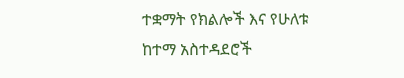ተቋማት የክልሎች እና የሁለቱ ከተማ አስተዳደሮች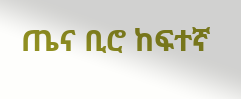ጤና ቢሮ ከፍተኛ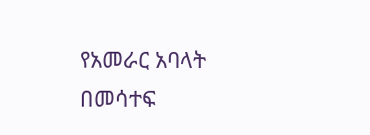የአመራር አባላት በመሳተፍ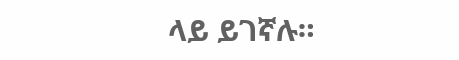ላይ ይገኛሉ።